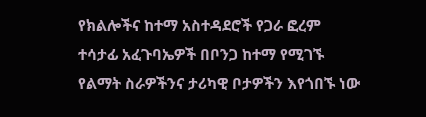የክልሎችና ከተማ አስተዳደሮች የጋራ ፎረም ተሳታፊ አፈጉባኤዎች በቦንጋ ከተማ የሚገኙ የልማት ስራዎችንና ታሪካዊ ቦታዎችን እየጎበኙ ነው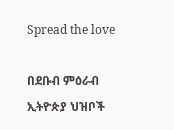Spread the love

በደቡብ ምዕራብ ኢትዮጵያ ህዝቦች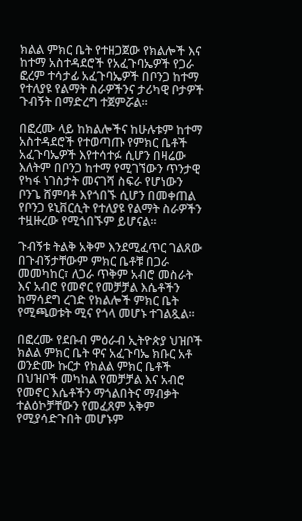ክልል ምክር ቤት የተዘጋጀው የክልሎች እና ከተማ አስተዳደሮች የአፈጉባኤዎች የጋራ ፎረም ተሳታፊ አፈጉባኤዎች በቦንጋ ከተማ የተለያዩ የልማት ስራዎችንና ታሪካዊ ቦታዎች ጉብኝት በማድረግ ተጀምሯል።

በፎረሙ ላይ ከክልሎችና ከሁሉቱም ከተማ አስተዳደሮች የተወጣጡ የምክር ቤቶች አፈጉባኤዎች እየተሳተፉ ሲሆን በዛሬው እለትም በቦንጋ ከተማ የሚገኘውን ጥንታዊ የካፋ ነገስታት መናገሻ ስፍራ የሆነውን ቦንጌ ሸምባቶ እየጎበኙ ሲሆን በመቀጠል የቦንጋ ዩኒቨርሲት የተለያዩ የልማት ስራዎችን ተዟዙረው የሚጎበኙም ይሆናል።

ጉብኝቱ ትልቅ አቅም እንደሚፈጥር ገልጸው በጉብኝታቸውም ምክር ቤቶቹ በጋራ መመካከር፣ ለጋራ ጥቅም አብሮ መስራት እና አብሮ የመኖር የመቻቻል እሴቶችን ከማሳደግ ረገድ የክልሎች ምክር ቤት የሚጫወቱት ሚና የጎላ መሆኑ ተገልጿል፡፡

በፎረሙ የደቡብ ምዕራብ ኢትዮጵያ ህዝቦች ክልል ምክር ቤት ዋና አፈጉባኤ ክቡር አቶ ወንድሙ ኩርታ የክልል ምክር ቤቶች በህዝቦች መካከል የመቻቻል እና አብሮ የመኖር እሴቶችን ማጎልበትና ማብቃት ተልዕኮቻቸውን የመፈጸም አቅም የሚያሳድጉበት መሆኑም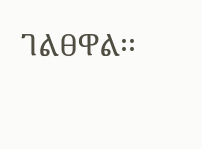ገልፀዋል፡፡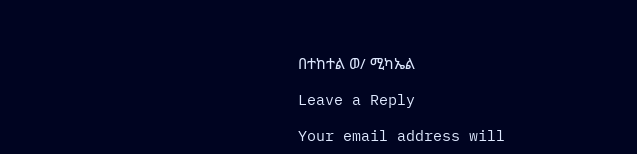በተከተል ወ/ ሚካኤል

Leave a Reply

Your email address will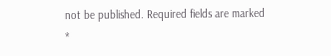not be published. Required fields are marked *